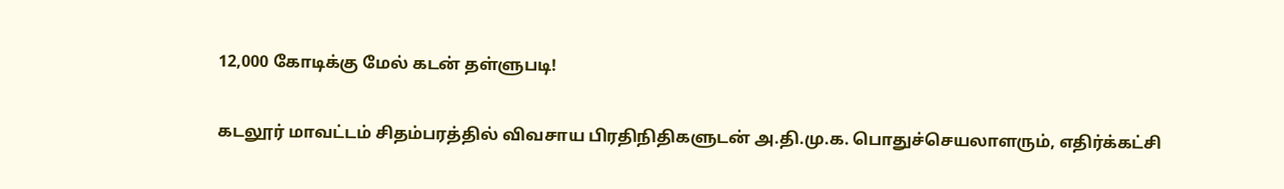12,000 கோடிக்கு மேல் கடன் தள்ளுபடி!

கடலூர் மாவட்டம் சிதம்பரத்தில் விவசாய பிரதிநிதிகளுடன் அ.தி.மு.க. பொதுச்செயலாளரும், எதிர்க்கட்சி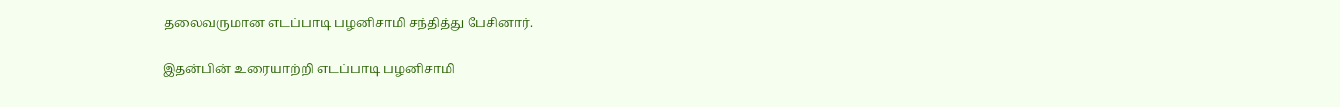தலைவருமான எடப்பாடி பழனிசாமி சந்தித்து பேசினார்.

இதன்பின் உரையாற்றி எடப்பாடி பழனிசாமி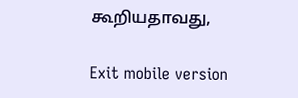கூறியதாவது,

Exit mobile version